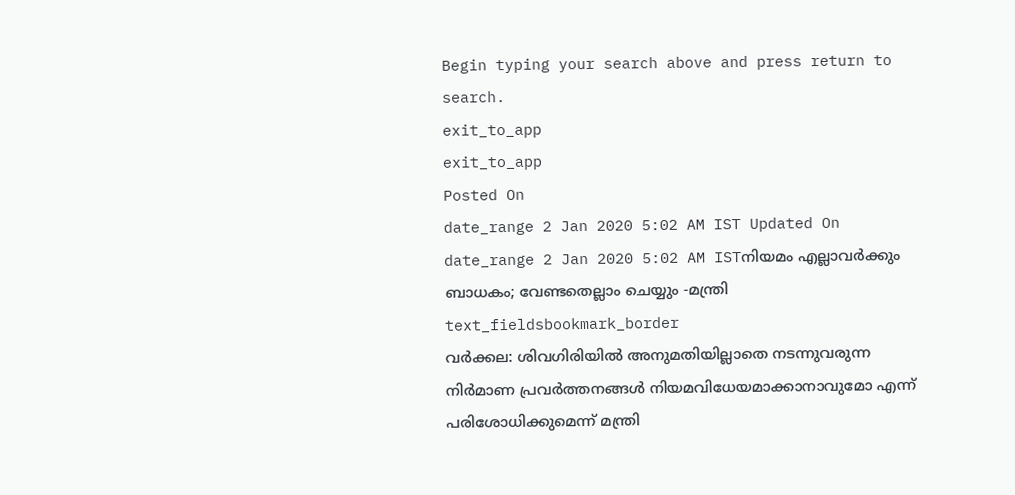Begin typing your search above and press return to search.
exit_to_app
exit_to_app
Posted On
date_range 2 Jan 2020 5:02 AM IST Updated On
date_range 2 Jan 2020 5:02 AM ISTനിയമം എല്ലാവർക്കും ബാധകം; വേണ്ടതെല്ലാം ചെയ്യും -മന്ത്രി
text_fieldsbookmark_border
വർക്കല: ശിവഗിരിയിൽ അനുമതിയില്ലാതെ നടന്നുവരുന്ന നിർമാണ പ്രവർത്തനങ്ങൾ നിയമവിധേയമാക്കാനാവുമോ എന്ന് പരിശോധിക്കുമെന്ന് മന്ത്രി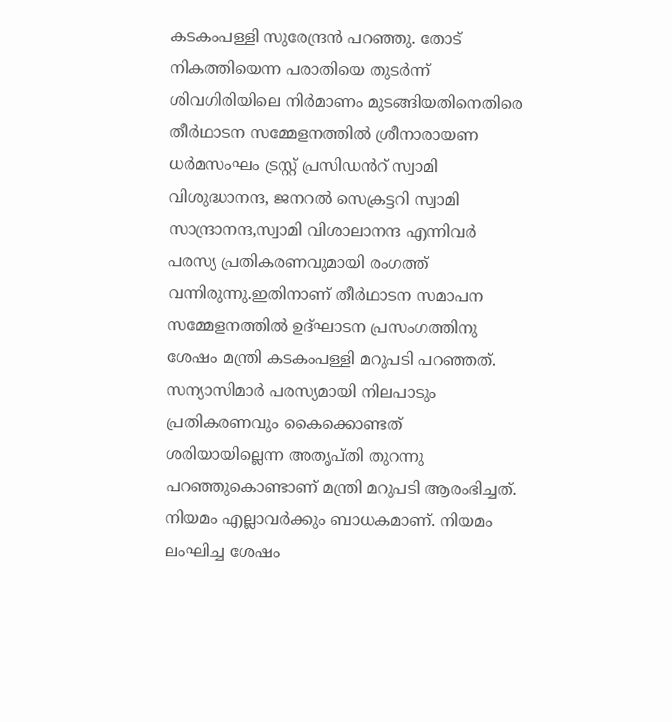കടകംപള്ളി സുരേന്ദ്രൻ പറഞ്ഞു. തോട് നികത്തിയെന്ന പരാതിയെ തുടർന്ന് ശിവഗിരിയിലെ നിർമാണം മുടങ്ങിയതിനെതിരെ തീർഥാടന സമ്മേളനത്തിൽ ശ്രീനാരായണ ധർമസംഘം ട്രസ്റ്റ് പ്രസിഡൻറ് സ്വാമി വിശുദ്ധാനന്ദ, ജനറൽ സെക്രട്ടറി സ്വാമി സാന്ദ്രാനന്ദ,സ്വാമി വിശാലാനന്ദ എന്നിവർ പരസ്യ പ്രതികരണവുമായി രംഗത്ത് വന്നിരുന്നു.ഇതിനാണ് തീർഥാടന സമാപന സമ്മേളനത്തിൽ ഉദ്ഘാടന പ്രസംഗത്തിനു ശേഷം മന്ത്രി കടകംപള്ളി മറുപടി പറഞ്ഞത്. സന്യാസിമാർ പരസ്യമായി നിലപാടും പ്രതികരണവും കൈക്കൊണ്ടത് ശരിയായില്ലെന്ന അതൃപ്തി തുറന്നു പറഞ്ഞുകൊണ്ടാണ് മന്ത്രി മറുപടി ആരംഭിച്ചത്. നിയമം എല്ലാവർക്കും ബാധകമാണ്. നിയമം ലംഘിച്ച ശേഷം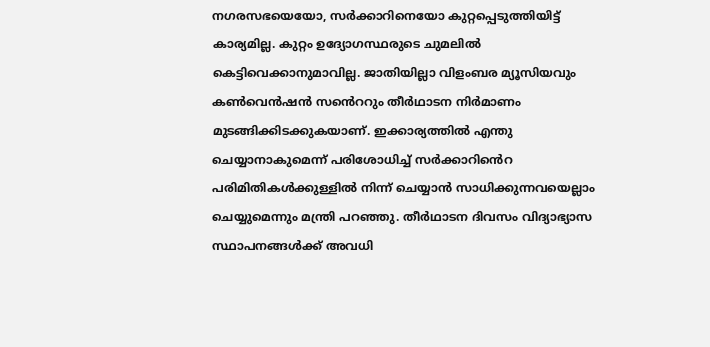നഗരസഭയെയോ, സർക്കാറിനെയോ കുറ്റപ്പെടുത്തിയിട്ട് കാര്യമില്ല. കുറ്റം ഉദ്യോഗസ്ഥരുടെ ചുമലിൽ കെട്ടിവെക്കാനുമാവില്ല. ജാതിയില്ലാ വിളംബര മ്യൂസിയവും കൺവെൻഷൻ സൻെററും തീർഥാടന നിർമാണം മുടങ്ങിക്കിടക്കുകയാണ്. ഇക്കാര്യത്തിൽ എന്തു ചെയ്യാനാകുമെന്ന് പരിശോധിച്ച് സർക്കാറിൻെറ പരിമിതികൾക്കുള്ളിൽ നിന്ന് ചെയ്യാൻ സാധിക്കുന്നവയെല്ലാം ചെയ്യുമെന്നും മന്ത്രി പറഞ്ഞു. തീർഥാടന ദിവസം വിദ്യാഭ്യാസ സ്ഥാപനങ്ങൾക്ക് അവധി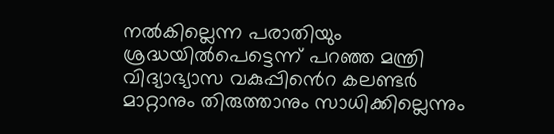നൽകില്ലെന്ന പരാതിയും ശ്രദ്ധയിൽപെട്ടെന്ന് പറഞ്ഞ മന്ത്രി വിദ്യാഭ്യാസ വകുപ്പിൻെറ കലണ്ടർ മാറ്റാനും തിരുത്താനും സാധിക്കില്ലെന്നും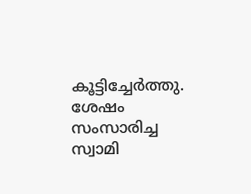കൂട്ടിച്ചേർത്തു. ശേഷം സംസാരിച്ച സ്വാമി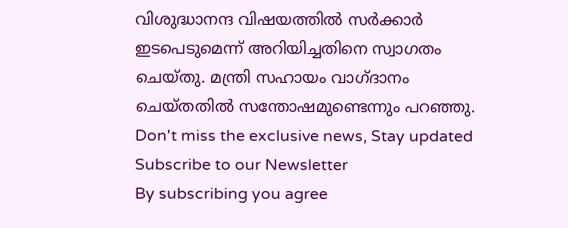വിശുദ്ധാനന്ദ വിഷയത്തിൽ സർക്കാർ ഇടപെടുമെന്ന് അറിയിച്ചതിനെ സ്വാഗതം ചെയ്തു. മന്ത്രി സഹായം വാഗ്ദാനം ചെയ്തതിൽ സന്തോഷമുണ്ടെന്നും പറഞ്ഞു.
Don't miss the exclusive news, Stay updated
Subscribe to our Newsletter
By subscribing you agree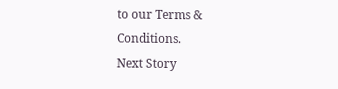to our Terms & Conditions.
Next Story